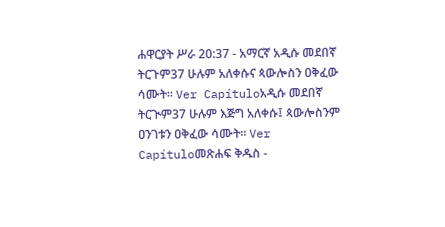ሐዋርያት ሥራ 20:37 - አማርኛ አዲሱ መደበኛ ትርጉም37 ሁሉም አለቀሱና ጳውሎስን ዐቅፈው ሳሙት። Ver Capítuloአዲሱ መደበኛ ትርጒም37 ሁሉም እጅግ አለቀሱ፤ ጳውሎስንም ዐንገቱን ዐቅፈው ሳሙት። Ver Capítuloመጽሐፍ ቅዱስ -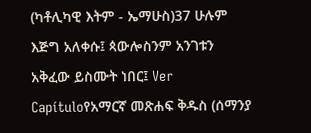(ካቶሊካዊ እትም - ኤማሁስ)37 ሁሉም እጅግ አለቀሱ፤ ጳውሎስንም አንገቱን አቅፈው ይስሙት ነበር፤ Ver Capítuloየአማርኛ መጽሐፍ ቅዱስ (ሰማንያ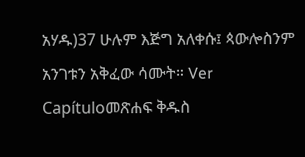አሃዱ)37 ሁሉም እጅግ አለቀሱ፤ ጳውሎስንም አንገቱን አቅፈው ሳሙት። Ver Capítuloመጽሐፍ ቅዱስ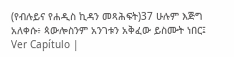(የብሉይና የሐዲስ ኪዳን መጻሕፍት)37 ሁሉም እጅግ አለቀሱ፥ ጳውሎስንም አንገቱን አቅፈው ይስሙት ነበር፤ Ver Capítulo |